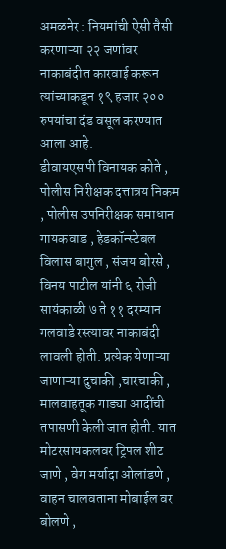अमळनेर : नियमांची ऐसी तैसी करणाऱ्या २२ जणांवर नाकाबंदीत कारवाई करून त्यांच्याकडून १९ हजार २०० रुपयांचा दंड वसूल करण्यात आला आहे.
डीवायएसपी विनायक कोते , पोलीस निरीक्षक दत्तात्रय निकम , पोलीस उपनिरीक्षक समाधान गायकवाड , हेडकॉन्स्टेबल विलास बागुल , संजय बोरसे , विनय पाटील यांनी ६ रोजी सायंकाळी ७ ते ११ दरम्यान गलवाडे रस्त्यावर नाकाबंदी लावली होती. प्रत्येक येणाऱ्या जाणाऱ्या दुचाकी ,चारचाकी , मालवाहतूक गाड्या आदींची तपासणी केली जात होती. यात मोटरसायकलवर ट्रिपल शीट जाणे , वेग मर्यादा ओलांडणे , वाहन चालवताना मोबाईल वर बोलणे ,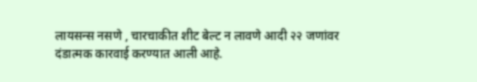लायसन्स नसणे , चारचाकीत शीट बेल्ट न लावणे आदी २२ जणांवर दंडात्मक कारवाई करण्यात आली आहे.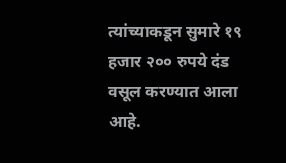त्यांच्याकडून सुमारे १९ हजार २०० रुपये दंड वसूल करण्यात आला आहे.